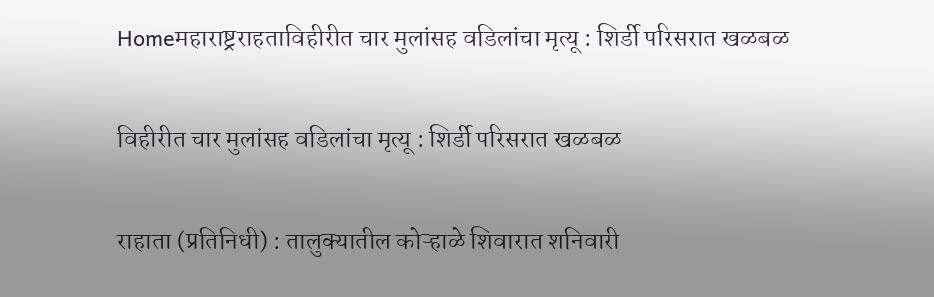Homeमहाराष्ट्रराहताविहीरीत चार मुलांसह वडिलांचा मृत्यू : शिर्डी परिसरात खळबळ

विहीरीत चार मुलांसह वडिलांचा मृत्यू : शिर्डी परिसरात खळबळ

राहाता (प्रतिनिधी) : तालुक्यातील कोऱ्हाळे शिवारात शनिवारी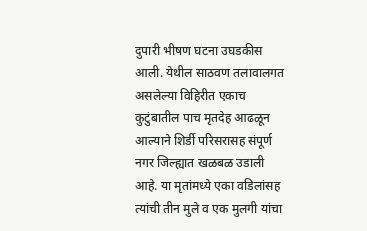दुपारी भीषण घटना उघडकीस आली. येथील साठवण तलावालगत असलेल्या विहिरीत एकाच कुटुंबातील पाच मृतदेह आढळून आल्याने शिर्डी परिसरासह संपूर्ण नगर जिल्ह्यात खळबळ उडाली आहे. या मृतांमध्ये एका वडिलांसह त्यांची तीन मुले व एक मुलगी यांचा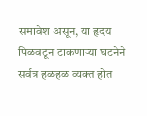समावेश असून, या हृदय पिळवटून टाकणाऱ्या घटनेने सर्वत्र हळहळ व्यक्त होत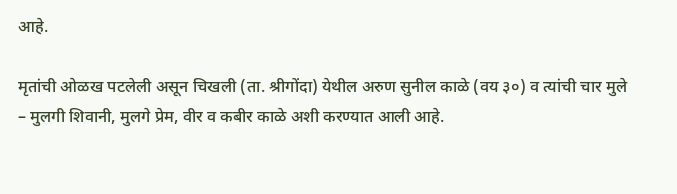आहे.

मृतांची ओळख पटलेली असून चिखली (ता. श्रीगोंदा) येथील अरुण सुनील काळे (वय ३०) व त्यांची चार मुले – मुलगी शिवानी, मुलगे प्रेम, वीर व कबीर काळे अशी करण्यात आली आहे.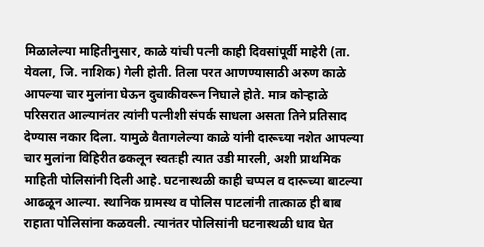मिळालेल्या माहितीनुसार, काळे यांची पत्नी काही दिवसांपूर्वी माहेरी (ता. येवला, जि. नाशिक) गेली होती. तिला परत आणण्यासाठी अरुण काळे आपल्या चार मुलांना घेऊन दुचाकीवरून निघाले होते. मात्र कोऱ्हाळे परिसरात आल्यानंतर त्यांनी पत्नीशी संपर्क साधला असता तिने प्रतिसाद देण्यास नकार दिला. यामुळे वैतागलेल्या काळे यांनी दारूच्या नशेत आपल्या चार मुलांना विहिरीत ढकलून स्वतःही त्यात उडी मारली, अशी प्राथमिक माहिती पोलिसांनी दिली आहे. घटनास्थळी काही चप्पल व दारूच्या बाटल्या आढळून आल्या. स्थानिक ग्रामस्थ व पोलिस पाटलांनी तात्काळ ही बाब राहाता पोलिसांना कळवली. त्यानंतर पोलिसांनी घटनास्थळी धाव घेत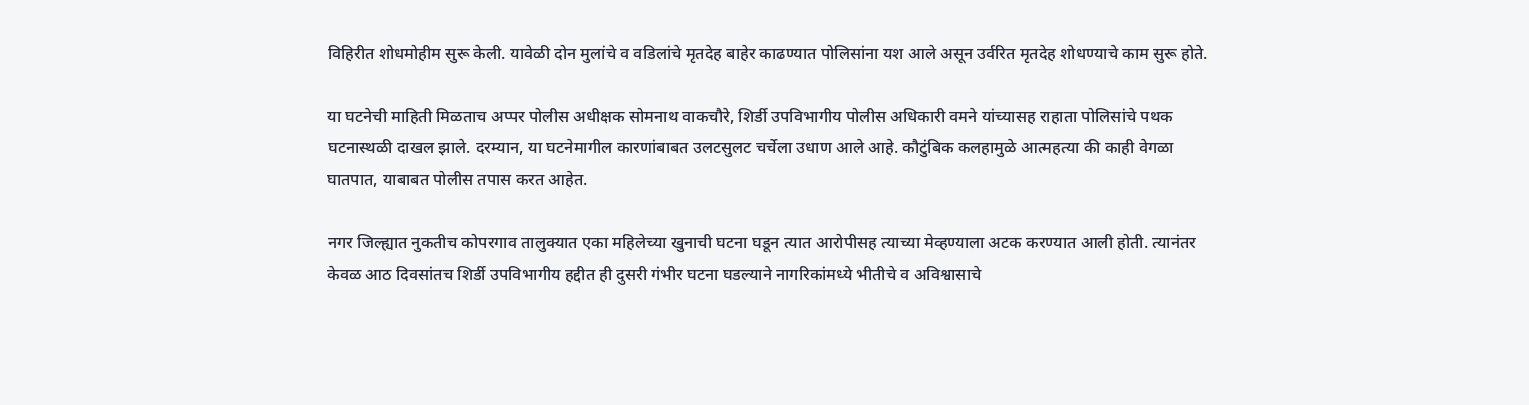विहिरीत शोधमोहीम सुरू केली. यावेळी दोन मुलांचे व वडिलांचे मृतदेह बाहेर काढण्यात पोलिसांना यश आले असून उर्वरित मृतदेह शोधण्याचे काम सुरू होते.

या घटनेची माहिती मिळताच अप्पर पोलीस अधीक्षक सोमनाथ वाकचौरे, शिर्डी उपविभागीय पोलीस अधिकारी वमने यांच्यासह राहाता पोलिसांचे पथक घटनास्थळी दाखल झाले. दरम्यान, या घटनेमागील कारणांबाबत उलटसुलट चर्चेला उधाण आले आहे. कौटुंबिक कलहामुळे आत्महत्या की काही वेगळा घातपात, याबाबत पोलीस तपास करत आहेत.

नगर जिल्ह्यात नुकतीच कोपरगाव तालुक्यात एका महिलेच्या खुनाची घटना घडून त्यात आरोपीसह त्याच्या मेव्हण्याला अटक करण्यात आली होती. त्यानंतर केवळ आठ दिवसांतच शिर्डी उपविभागीय हद्दीत ही दुसरी गंभीर घटना घडल्याने नागरिकांमध्ये भीतीचे व अविश्वासाचे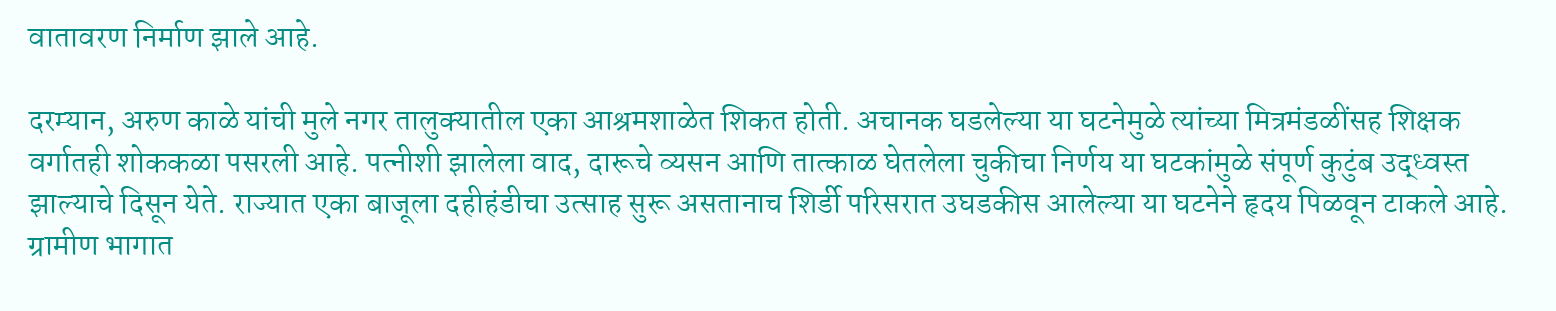वातावरण निर्माण झाले आहे.

दरम्यान, अरुण काळे यांची मुले नगर तालुक्यातील एका आश्रमशाळेत शिकत होती. अचानक घडलेल्या या घटनेमुळे त्यांच्या मित्रमंडळींसह शिक्षक वर्गातही शोककळा पसरली आहे. पत्नीशी झालेला वाद, दारूचे व्यसन आणि तात्काळ घेतलेला चुकीचा निर्णय या घटकांमुळे संपूर्ण कुटुंब उद्ध्वस्त झाल्याचे दिसून येते. राज्यात एका बाजूला दहीहंडीचा उत्साह सुरू असतानाच शिर्डी परिसरात उघडकीस आलेल्या या घटनेने हृदय पिळवून टाकले आहे. ग्रामीण भागात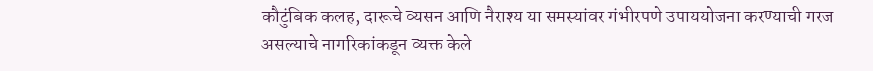कौटुंबिक कलह, दारूचे व्यसन आणि नैराश्य या समस्यांवर गंभीरपणे उपाययोजना करण्याची गरज असल्याचे नागरिकांकडून व्यक्त केले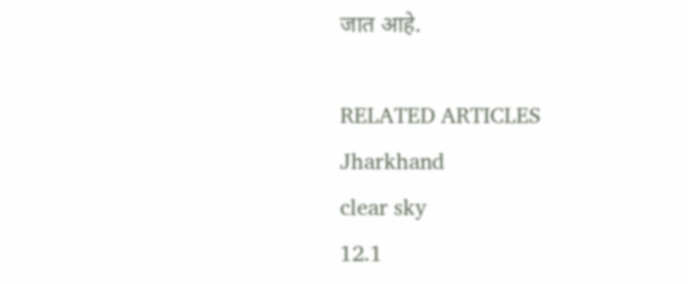जात आहे.

RELATED ARTICLES
Jharkhand
clear sky
12.1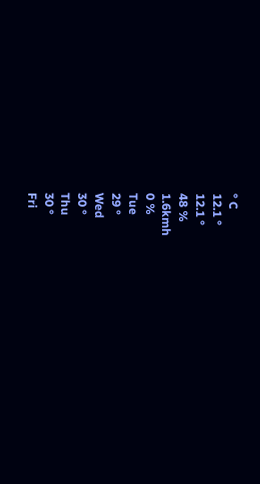° C
12.1 °
12.1 °
48 %
1.6kmh
0 %
Tue
29 °
Wed
30 °
Thu
30 °
Fri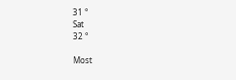31 °
Sat
32 °

Most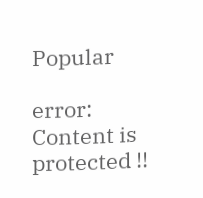Popular

error: Content is protected !!